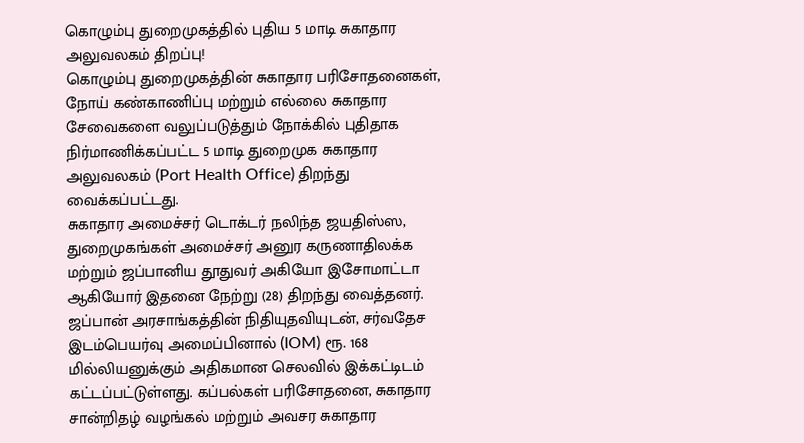கொழும்பு துறைமுகத்தில் புதிய 5 மாடி சுகாதார அலுவலகம் திறப்பு!
கொழும்பு துறைமுகத்தின் சுகாதார பரிசோதனைகள், நோய் கண்காணிப்பு மற்றும் எல்லை சுகாதார சேவைகளை வலுப்படுத்தும் நோக்கில் புதிதாக நிர்மாணிக்கப்பட்ட 5 மாடி துறைமுக சுகாதார அலுவலகம் (Port Health Office) திறந்து வைக்கப்பட்டது.
சுகாதார அமைச்சர் டொக்டர் நலிந்த ஜயதிஸ்ஸ, துறைமுகங்கள் அமைச்சர் அனுர கருணாதிலக்க மற்றும் ஜப்பானிய தூதுவர் அகியோ இசோமாட்டா ஆகியோர் இதனை நேற்று (28) திறந்து வைத்தனர்.
ஜப்பான் அரசாங்கத்தின் நிதியுதவியுடன், சர்வதேச இடம்பெயர்வு அமைப்பினால் (IOM) ரூ. 168 மில்லியனுக்கும் அதிகமான செலவில் இக்கட்டிடம் கட்டப்பட்டுள்ளது. கப்பல்கள் பரிசோதனை, சுகாதார சான்றிதழ் வழங்கல் மற்றும் அவசர சுகாதார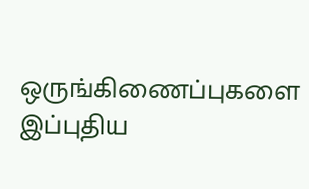ஒருங்கிணைப்புகளை இப்புதிய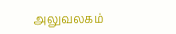அலுவலகம்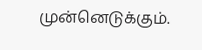முன்னெடுக்கும்.